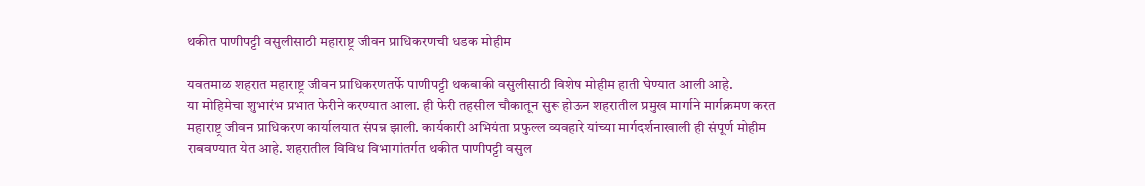थकीत पाणीपट्टी वसुलीसाठी महाराष्ट्र जीवन प्राधिकरणची धडक मोहीम

यवतमाळ शहरात महाराष्ट्र जीवन प्राधिकरणतर्फे पाणीपट्टी थकबाकी वसुलीसाठी विशेष मोहीम हाती घेण्यात आली आहे.
या मोहिमेचा शुभारंभ प्रभात फेरीने करण्यात आला. ही फेरी तहसील चौकातून सुरू होऊन शहरातील प्रमुख मार्गाने मार्गक्रमण करत महाराष्ट्र जीवन प्राधिकरण कार्यालयात संपन्न झाली. कार्यकारी अभियंता प्रफुल्ल व्यवहारे यांच्या मार्गदर्शनाखाली ही संपूर्ण मोहीम राबवण्यात येत आहे. शहरातील विविध विभागांतर्गत थकीत पाणीपट्टी वसुल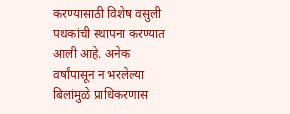करण्यासाठी विशेष वसुली पथकांची स्थापना करण्यात आली आहे. अनेक वर्षांपासून न भरलेल्या बिलांमुळे प्राधिकरणास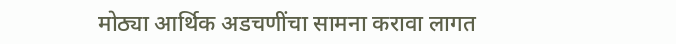मोठ्या आर्थिक अडचणींचा सामना करावा लागत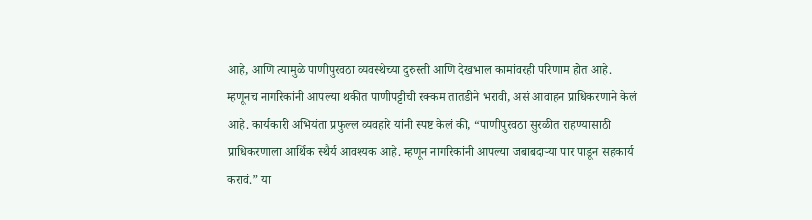आहे, आणि त्यामुळे पाणीपुरवठा व्यवस्थेच्या दुरुस्ती आणि देखभाल कामांवरही परिणाम होत आहे.
म्हणूनच नागरिकांनी आपल्या थकीत पाणीपट्टीची रक्कम तातडीने भरावी, असं आवाहन प्राधिकरणाने केलं आहे. कार्यकारी अभियंता प्रफुल्ल व्यवहारे यांनी स्पष्ट केलं की, “पाणीपुरवठा सुरळीत राहण्यासाठी प्राधिकरणाला आर्थिक स्थैर्य आवश्यक आहे. म्हणून नागरिकांनी आपल्या जबाबदाऱ्या पार पाडून सहकार्य करावं.” या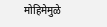मोहिमेमुळे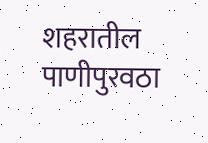शहरातील पाणीपुरवठा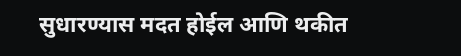सुधारण्यास मदत होईल आणि थकीत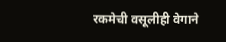रकमेची वसूलीही वेगाने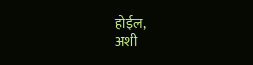होईल,
अशी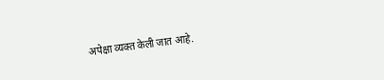अपेक्षा व्यक्त केली जात आहे.